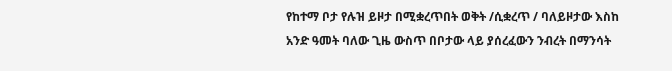የከተማ ቦታ የሉዝ ይዞታ በሚቋረጥበት ወቅት /ሲቋረጥ / ባለይዞታው እስከ አንድ ዓመት ባለው ጊዜ ውስጥ በቦታው ላይ ያሰረፈውን ንብረት በማንሳት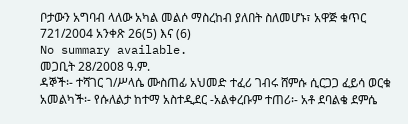ቦታውን አግባብ ላለው አካል መልሶ ማስረከብ ያለበት ስለመሆኑ፣ አዋጅ ቁጥር 721/2004 አንቀጽ 26(5) እና (6)
No summary available.
መጋቢት 28/2008 ዓ.ም.
ዳኞች፡- ተሻገር ገ/ሥላሴ ሙስጠፊ አህመድ ተፈሪ ገብሩ ሸምሱ ሲርጋጋ ፈይሳ ወርቁ አመልካች፡- የሱለልታ ከተማ አስተዲደር -አልቀረቡም ተጠሪ፡- አቶ ደባልቄ ደምሴ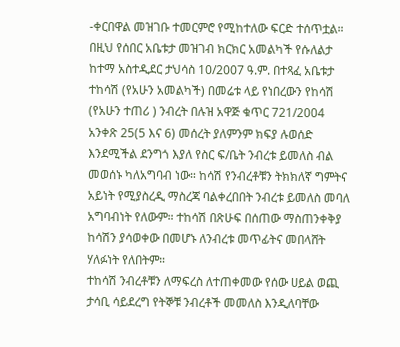-ቀርበዋል መዝገቡ ተመርምሮ የሚከተለው ፍርድ ተሰጥቷል።
በዚህ የሰበር አቤቱታ መዝገብ ክርክር አመልካች የሱለልታ ከተማ አስተዲደር ታህሳስ 10/2007 ዓ.ም. በተጻፈ አቤቱታ ተከሳሽ (የአሁን አመልካች) በመሬቱ ላይ የነበረውን የከሳሽ (የአሁን ተጠሪ ) ንብረት በሉዝ አዋጅ ቁጥር 721/2004 አንቀጽ 25(5 እና 6) መሰረት ያለምንም ክፍያ ሉወሰድ እንደሚችል ደንግጎ እያለ የስር ፍ/ቤት ንብረቱ ይመለስ ብል መወሰኑ ካለአግባብ ነው። ከሳሽ የንብረቶቹን ትክክለኛ ግምትና አይነት የሚያስረዲ ማስረጃ ባልቀረበበት ንብረቱ ይመለስ መባለ አግባብነት የለውም። ተከሳሽ በጽሁፍ በሰጠው ማስጠንቀቅያ ከሳሽን ያሳወቀው በመሆኑ ለንብረቱ መጥፊትና መበላሸት ሃለፉነት የለበትም።
ተከሳሽ ንብረቶቹን ለማፍረስ ለተጠቀመው የሰው ሀይል ወጪ ታሳቢ ሳይደረግ የትኞቹ ንብረቶች መመለስ እንዲለባቸው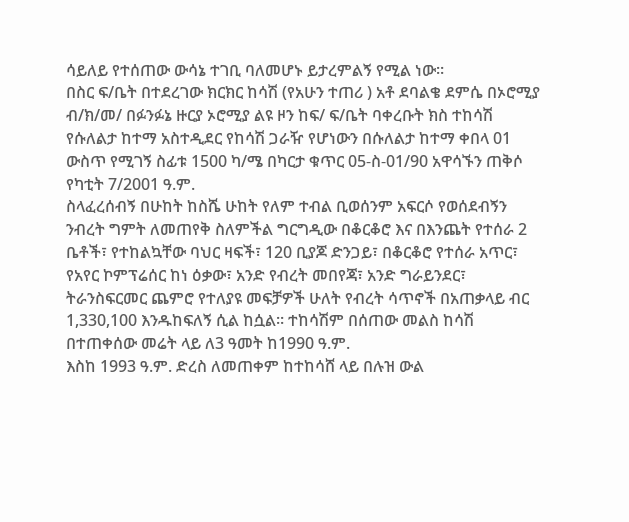ሳይለይ የተሰጠው ውሳኔ ተገቢ ባለመሆኑ ይታረምልኝ የሚል ነው።
በስር ፍ/ቤት በተደረገው ክርክር ከሳሽ (የአሁን ተጠሪ ) አቶ ደባልቄ ደምሴ በኦሮሚያ ብ/ክ/መ/ በፉንፉኔ ዙርያ ኦሮሚያ ልዩ ዞን ከፍ/ ፍ/ቤት ባቀረቡት ክስ ተከሳሽ የሱለልታ ከተማ አስተዲደር የከሳሽ ጋራዥ የሆነውን በሱለልታ ከተማ ቀበላ 01 ውስጥ የሚገኝ ስፊቱ 1500 ካ/ሜ በካርታ ቁጥር 05-ስ-01/90 አዋሳኙን ጠቅሶ የካቲት 7/2001 ዓ.ም.
ስላፈረሰብኝ በሁከት ከስሼ ሁከት የለም ተብል ቢወሰንም አፍርሶ የወሰደብኝን ንብረት ግምት ለመጠየቅ ስለምችል ግርግዲው በቆርቆሮ እና በእንጨት የተሰራ 2 ቤቶች፣ የተከልኳቸው ባህር ዛፍች፣ 120 ቢያጆ ድንጋይ፣ በቆርቆሮ የተሰራ አጥር፣ የአየር ኮምፕሬሰር ከነ ዕቃው፣ አንድ የብረት መበየጃ፣ አንድ ግራይንደር፣ ትራንስፍርመር ጨምሮ የተለያዩ መፍቻዎች ሁለት የብረት ሳጥኖች በአጠቃላይ ብር 1,330,100 እንዱከፍለኝ ሲል ከሷል። ተከሳሽም በሰጠው መልስ ከሳሽ በተጠቀሰው መሬት ላይ ለ3 ዓመት ከ1990 ዓ.ም.
እስከ 1993 ዓ.ም. ድረስ ለመጠቀም ከተከሳሸ ላይ በሉዝ ውል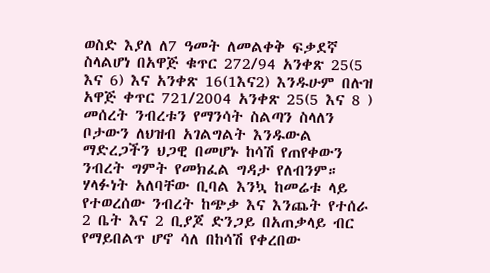ወስድ እያለ ለ7 ዓመት ለመልቀቅ ፍቃደኛ ስላልሆነ በአዋጅ ቁጥር 272/94 አንቀጽ 25(5 እና 6) እና አንቀጽ 16(1እና2) እንዱሁም በሉዝ አዋጅ ቀጥር 721/2004 አንቀጽ 25(5 እና 8 ) መሰረት ንብረቱን የማንሳት ስልጣን ስላለን ቦታውን ለህዝብ አገልግልት እንዱውል ማድረጋችን ህጋዊ በመሆኑ ከሳሽ የጠየቀውን ንብረት ግምት የመክፈል ግዳታ የለብንም። ሃላፉነት አለባቸው ቢባል እንኳ ከመሬቱ ላይ የተወረሰው ንብረት ከጭቃ እና እንጨት የተሰራ 2 ቤት እና 2 ቢያጆ ድንጋይ በአጠቃላይ ብር የማይበልጥ ሆኖ ሳለ በከሳሽ የቀረበው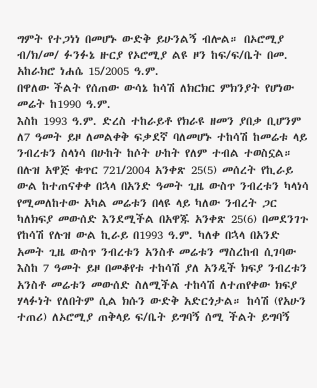ግምት የተጋነነ በመሆኑ ውድቅ ይሁንልኝ ብሎል። በኦሮሚያ ብ/ክ/መ/ ፉንፉኔ ዙርያ የኦሮሚያ ልዩ ዞን ከፍ/ፍ/ቤት በመ. አከራክሮ ነሐሴ 15/2005 ዓ.ም.
በዋለው ችልት የሰጠው ውሳኔ ከሳሽ ለክርክር ምክንያት የሆነው መሬት ከ1990 ዓ.ም.
እስከ 1993 ዓ.ም. ድረስ ተከራይቶ የክራዩ ዘመን ያበቃ ቢሆንም ለ7 ዓመት ይዞ ለመልቀቅ ፍቃደኛ ባለመሆኑ ተከሳሽ ከመሬቱ ላይ ንብረቱን ስላነሳ በሁከት ከሶት ሁከት የለም ተብል ተወስኗል። በሉዝ አዋጅ ቁጥር 721/2004 አንቀጽ 25(5) መሰረት የኪራይ ውል ከተጠናቀቀ በኋላ በአንድ ዓመት ጊዜ ውስጥ ንብረቱን ካላነሳ የሚመለከተው አካል መሬቱን በላዩ ላይ ካለው ንብረት ጋር ካለክፍያ መውሰድ እንደሚችል በአዋጁ አንቀጽ 25(6) በመደንገጉ የከሳሽ የሉዝ ውል ኪራይ በ1993 ዓ.ም. ካለቀ በኋላ በአንድ አመት ጊዜ ውስጥ ንብረቱን አንስቶ መሬቱን ማስረከብ ሲገባው እስከ 7 ዓመት ይዞ በመቆየቱ ተከሳሽ ያለ አንዲች ክፍያ ንብረቱን አንስቶ መሬቱን መውሰድ ስለሚችል ተከሳሽ ለተጠየቀው ክፍያ ሃላፉነት የለበትም ሲል ክሱን ውድቅ አድርጎታል። ከሳሽ (የአሁን ተጠሪ) ለኦሮሚያ ጠቅላይ ፍ/ቤት ይግባኝ ሰሚ ችልት ይግባኝ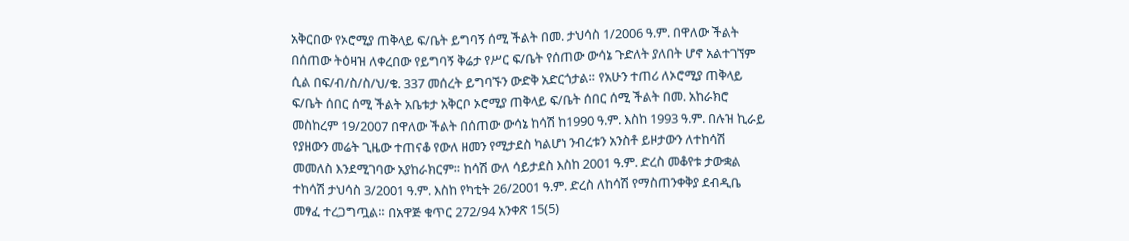አቅርበው የኦሮሚያ ጠቅላይ ፍ/ቤት ይግባኝ ሰሚ ችልት በመ. ታህሳስ 1/2006 ዓ.ም. በዋለው ችልት በሰጠው ትዕዛዝ ለቀረበው የይግባኝ ቅሬታ የሥር ፍ/ቤት የሰጠው ውሳኔ ጉድለት ያለበት ሆኖ አልተገኘም ሲል በፍ/ብ/ስ/ስ/ህ/ቁ. 337 መሰረት ይግባኙን ውድቅ አድርጎታል። የአሁን ተጠሪ ለኦሮሚያ ጠቅላይ ፍ/ቤት ሰበር ሰሚ ችልት አቤቱታ አቅርቦ ኦሮሚያ ጠቅላይ ፍ/ቤት ሰበር ሰሚ ችልት በመ. አከራክሮ መስከረም 19/2007 በዋለው ችልት በሰጠው ውሳኔ ከሳሽ ከ1990 ዓ.ም. እስከ 1993 ዓ.ም. በሉዝ ኪራይ የያዘውን መሬት ጊዜው ተጠናቆ የውለ ዘመን የሚታደስ ካልሆነ ንብረቱን አንስቶ ይዞታውን ለተከሳሽ መመለስ እንደሚገባው አያከራክርም። ከሳሽ ውለ ሳይታደስ እስከ 2001 ዓ.ም. ድረስ መቆየቱ ታውቋል ተከሳሽ ታህሳስ 3/2001 ዓ.ም. እስከ የካቲት 26/2001 ዓ.ም. ድረስ ለከሳሽ የማስጠንቀቅያ ደብዲቤ መፃፈ ተረጋግጧል። በአዋጅ ቁጥር 272/94 አንቀጽ 15(5)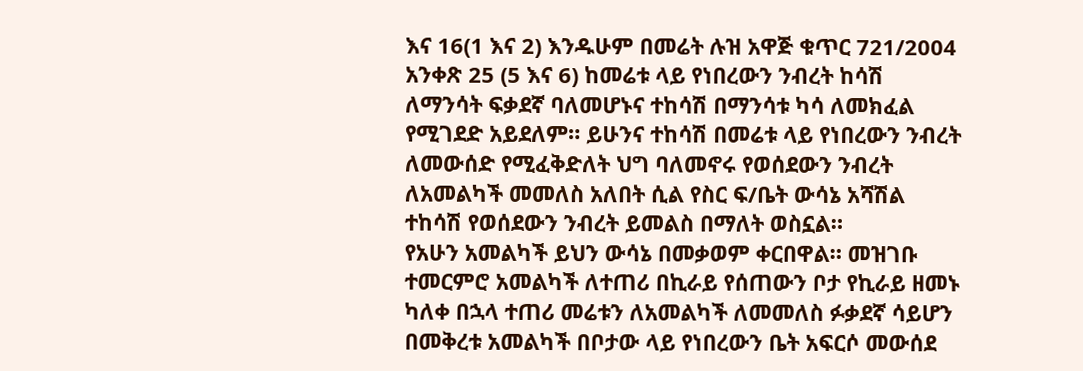እና 16(1 እና 2) እንዱሁም በመሬት ሉዝ አዋጅ ቁጥር 721/2004 አንቀጽ 25 (5 እና 6) ከመሬቱ ላይ የነበረውን ንብረት ከሳሽ ለማንሳት ፍቃደኛ ባለመሆኑና ተከሳሽ በማንሳቱ ካሳ ለመክፈል የሚገደድ አይደለም። ይሁንና ተከሳሽ በመሬቱ ላይ የነበረውን ንብረት ለመውሰድ የሚፈቅድለት ህግ ባለመኖሩ የወሰደውን ንብረት ለአመልካች መመለስ አለበት ሲል የስር ፍ/ቤት ውሳኔ አሻሽል ተከሳሽ የወሰደውን ንብረት ይመልስ በማለት ወስኗል።
የአሁን አመልካች ይህን ውሳኔ በመቃወም ቀርበዋል። መዝገቡ ተመርምሮ አመልካች ለተጠሪ በኪራይ የሰጠውን ቦታ የኪራይ ዘመኑ ካለቀ በኋላ ተጠሪ መሬቱን ለአመልካች ለመመለስ ፉቃደኛ ሳይሆን በመቅረቱ አመልካች በቦታው ላይ የነበረውን ቤት አፍርሶ መውሰደ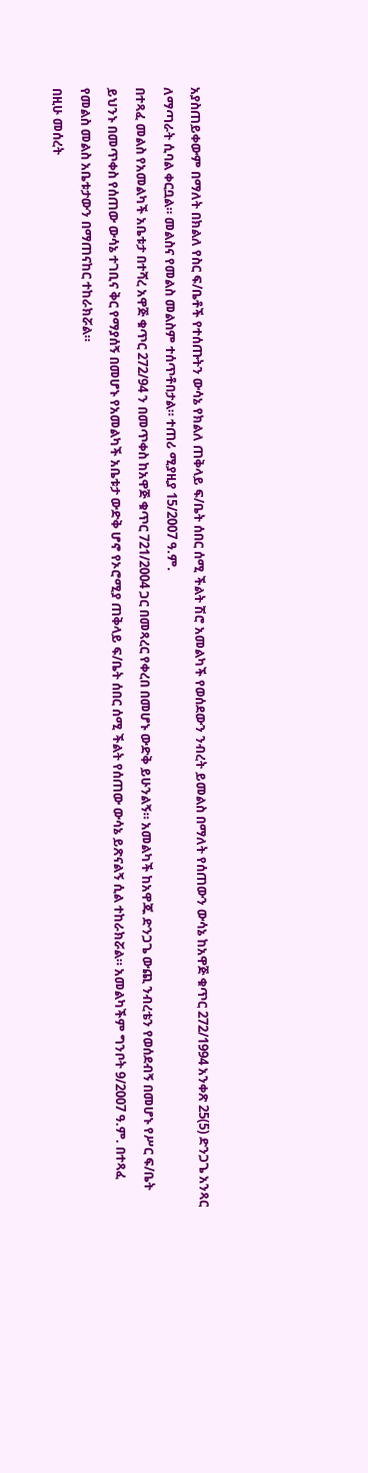አያስጠይቀውም በማለት በክልለ የስር ፍ/ቤቶች የተሰጡትን ውሳኔ የክልለ ጠቅላይ ፍ/ቤት ሰበር ሰሚ ችልት ሽሮ አመልካች የወሰደውን ንብረት ይመልስ በማለት የሰጠውን ውሳኔ ከአዋጅ ቁጥር 272/1994 አንቀጽ 25(5) ድንጋጌ አንጻር ለማጣራት ሲባል ቀርቧል። መልስና የመልስ መልስም ተሰጥቶበታል። ተጠሪ ሚያዚያ 15/2007 ዓ.ም.
በተጻፈ መልስ የአመልካች አቤቱታ በተሻረ አዋጅ ቁጥር 272/94 ን በመጥቀስ ከአዋጅ ቁጥር 721/2004 ጋር በመጻረር የቀረበ በመሆኑ ውድቅ ይሁንልኝ። አመልካች ከአዋጁ ድንጋጌ ውጪ ንብረቴን የወሰደብኝ በመሆኑ የሥር ፍ/ቤት ይህንኑ በመጥቀስ የሰጠው ውሳኔ ተገቢና ቅር የማያሰኝ በመሆኑ የአመልካች አቤቱታ ውድቅ ሆኖ የኦሮሚያ ጠቅላይ ፍ/ቤት ሰበር ሰሚ ችልት የሰጠው ውሳኔ ይጽናልኝ ሲል ተከራክሯል። አመልካችም ግንቦት 9/2007 ዓ.ም. በተጻፈ የመልስ መልስ አቤቱታውን በማጠናከር ተከራክሯል።
በዚሁ መሰረት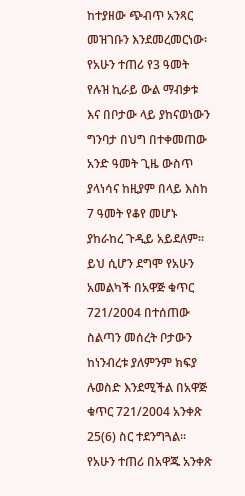ከተያዘው ጭብጥ አንጻር መዝገቡን እንደመረመርነው፡ የአሁን ተጠሪ የ3 ዓመት የሉዝ ኪራይ ውል ማብቃቱ እና በቦታው ላይ ያከናወነውን ግንባታ በህግ በተቀመጠው አንድ ዓመት ጊዜ ውስጥ ያላነሳና ከዚያም በላይ እስከ 7 ዓመት የቆየ መሆኑ ያከራከረ ጉዲይ አይደለም። ይህ ሲሆን ደግሞ የአሁን አመልካች በአዋጅ ቁጥር 721/2004 በተሰጠው ስልጣን መሰረት ቦታውን ከነንብረቱ ያለምንም ክፍያ ሉወስድ እንደሚችል በአዋጅ ቁጥር 721/2004 አንቀጽ 25(6) ስር ተደንግጓል። የአሁን ተጠሪ በአዋጁ አንቀጽ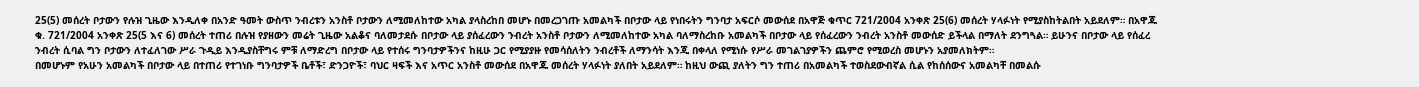25(5) መሰረት ቦታውን የሉዝ ጊዜው እንዲለቀ በአንድ ዓመት ውስጥ ንብረቱን አንስቶ ቦታውን ለሚመለከተው አካል ያላስረከበ መሆኑ በመረጋገጡ አመልካች በቦታው ላይ የነበሩትን ግንባታ አፍርሶ መውሰደ በአዋጅ ቁጥር 721/2004 አንቀጽ 25(6) መሰረት ሃላፉነት የሚያስከትልበት አይደለም። በአዋጁ ቁ. 721/2004 አንቀጽ 25(5 እና 6) መሰረት ተጠሪ በሉዝ የያዘውን መሬት ጊዜው አልቆና ባለመታደሱ በቦታው ላይ ያሰፈረውን ንብረት አንስቶ ቦታውን ለሚመለከተው አካል ባለማስረከቡ አመልካች በቦታው ላይ የሰፈረውን ንብረት አንስቶ መውሰድ ይችላል በማለት ደንግጓል። ይሁንና በቦታው ላይ የሰፈረ ንብረት ሲባል ግን ቦታውን ለተፈለገው ሥራ ጉዲይ እንዲያስቸግሩ ምቹ ለማድረግ በቦታው ላይ የተሰሩ ግንባታዎችንና ከዚሁ ጋር የሚያያዙ የመሳሰለትን ንብረቶች ለማንሳት እንጂ በቀላለ የሚነሱ የሥራ መገልገያዎችን ጨምሮ የሚወረስ መሆኑን አያመለክትም።
በመሆኑም የአሁን አመልካች በቦታው ላይ በተጠሪ የተገነቡ ግንባታዎች ቤቶች፣ ድንጋዮች፣ ባህር ዛፍች እና አጥር አንስቶ መውሰደ በአዋጁ መሰረት ሃላፉነት ያለበት አይደለም። ከዚህ ውጪ ያለትን ግን ተጠሪ በአመልካች ተወስደውብኛል ሲል የከሰሰውና አመልካቸ በመልሱ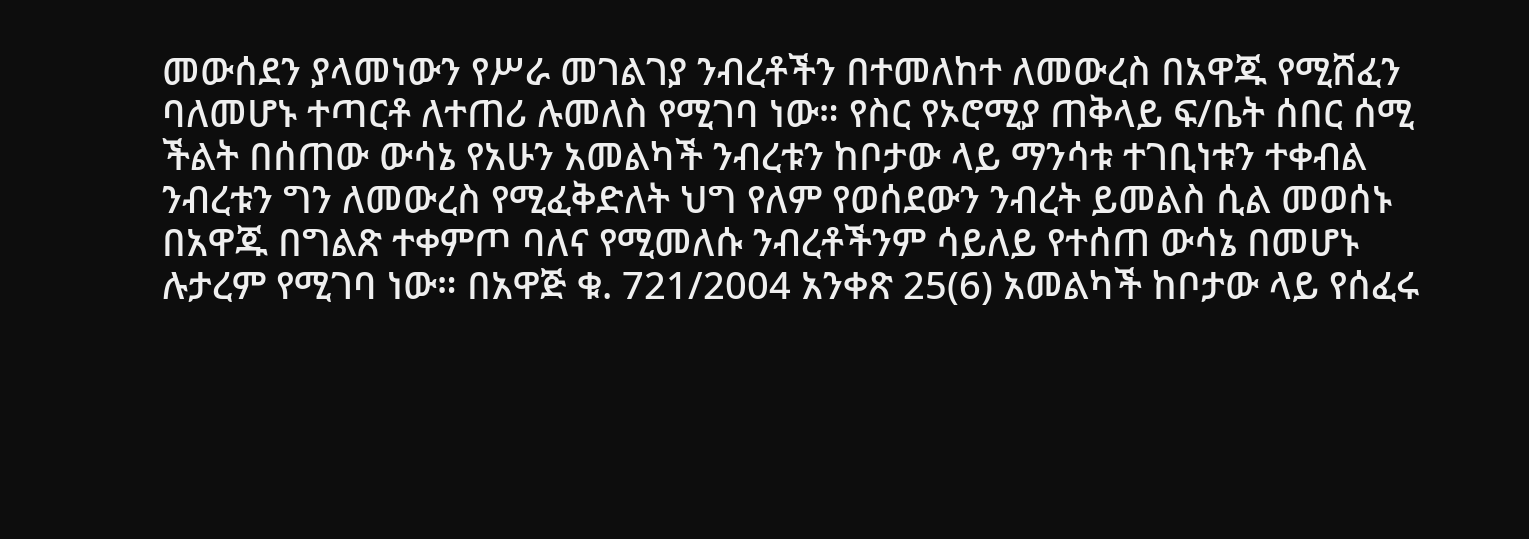መውሰደን ያላመነውን የሥራ መገልገያ ንብረቶችን በተመለከተ ለመውረስ በአዋጁ የሚሸፈን ባለመሆኑ ተጣርቶ ለተጠሪ ሉመለስ የሚገባ ነው። የስር የኦሮሚያ ጠቅላይ ፍ/ቤት ሰበር ሰሚ ችልት በሰጠው ውሳኔ የአሁን አመልካች ንብረቱን ከቦታው ላይ ማንሳቱ ተገቢነቱን ተቀብል ንብረቱን ግን ለመውረስ የሚፈቅድለት ህግ የለም የወሰደውን ንብረት ይመልስ ሲል መወሰኑ በአዋጁ በግልጽ ተቀምጦ ባለና የሚመለሱ ንብረቶችንም ሳይለይ የተሰጠ ውሳኔ በመሆኑ ሉታረም የሚገባ ነው። በአዋጅ ቁ. 721/2004 አንቀጽ 25(6) አመልካች ከቦታው ላይ የሰፈሩ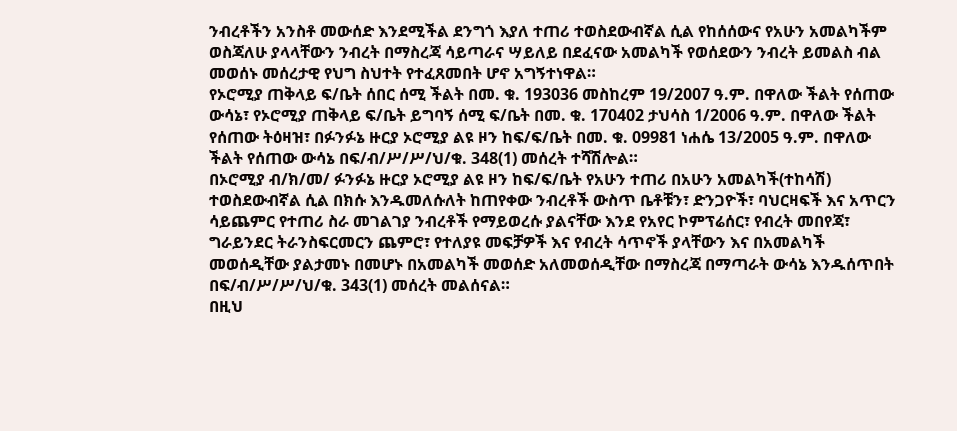ንብረቶችን አንስቶ መውሰድ እንደሚችል ደንግጎ እያለ ተጠሪ ተወስደውብኛል ሲል የከሰሰውና የአሁን አመልካችም ወስጃለሁ ያላላቸውን ንብረት በማስረጃ ሳይጣራና ሣይለይ በደፈናው አመልካች የወሰደውን ንብረት ይመልስ ብል መወሰኑ መሰረታዊ የህግ ስህተት የተፈጸመበት ሆኖ አግኝተነዋል።
የኦሮሚያ ጠቅላይ ፍ/ቤት ሰበር ሰሚ ችልት በመ. ቁ. 193036 መስከረም 19/2007 ዓ.ም. በዋለው ችልት የሰጠው ውሳኔ፣ የኦሮሚያ ጠቅላይ ፍ/ቤት ይግባኝ ሰሚ ፍ/ቤት በመ. ቁ. 170402 ታህሳስ 1/2006 ዓ.ም. በዋለው ችልት የሰጠው ትዕዛዝ፣ በፉንፉኔ ዙርያ ኦሮሚያ ልዩ ዞን ከፍ/ፍ/ቤት በመ. ቁ. 09981 ነሐሴ 13/2005 ዓ.ም. በዋለው ችልት የሰጠው ውሳኔ በፍ/ብ/ሥ/ሥ/ህ/ቁ. 348(1) መሰረት ተሻሽሎል።
በኦሮሚያ ብ/ክ/መ/ ፉንፉኔ ዙርያ ኦሮሚያ ልዩ ዞን ከፍ/ፍ/ቤት የአሁን ተጠሪ በአሁን አመልካች(ተከሳሽ) ተወስደውብኛል ሲል በክሱ እንዱመለሱለት ከጠየቀው ንብረቶች ውስጥ ቤቶቹን፣ ድንጋዮች፣ ባህርዛፍች እና አጥርን ሳይጨምር የተጠሪ ስራ መገልገያ ንብረቶች የማይወረሱ ያልናቸው እንደ የአየር ኮምፕሬሰር፣ የብረት መበየጃ፣ ግራይንደር ትራንስፍርመርን ጨምሮ፣ የተለያዩ መፍቻዎች እና የብረት ሳጥኖች ያላቸውን እና በአመልካች መወሰዲቸው ያልታመኑ በመሆኑ በአመልካች መወሰድ አለመወሰዲቸው በማስረጃ በማጣራት ውሳኔ እንዱሰጥበት በፍ/ብ/ሥ/ሥ/ህ/ቁ. 343(1) መሰረት መልሰናል።
በዚህ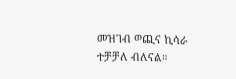መዝገብ ወጪና ኪሳራ ተቻቻለ ብለናል።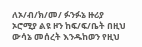ለኦ/ብ/ክ/መ/ ፉንፉኔ ዙሪያ ኦሮሚያ ልዩ ዞን ከፍ/ፍ/ቤት በዚህ ውሳኔ መሰረት እንዱከወን የዚህ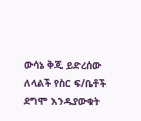ውሳኔ ቅጂ ይድረሰው ለላልች የስር ፍ/ቤቶች ደግሞ እንዱያውቁት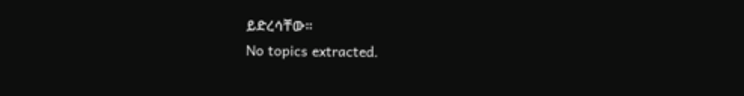ይድረሳቸው።
No topics extracted.